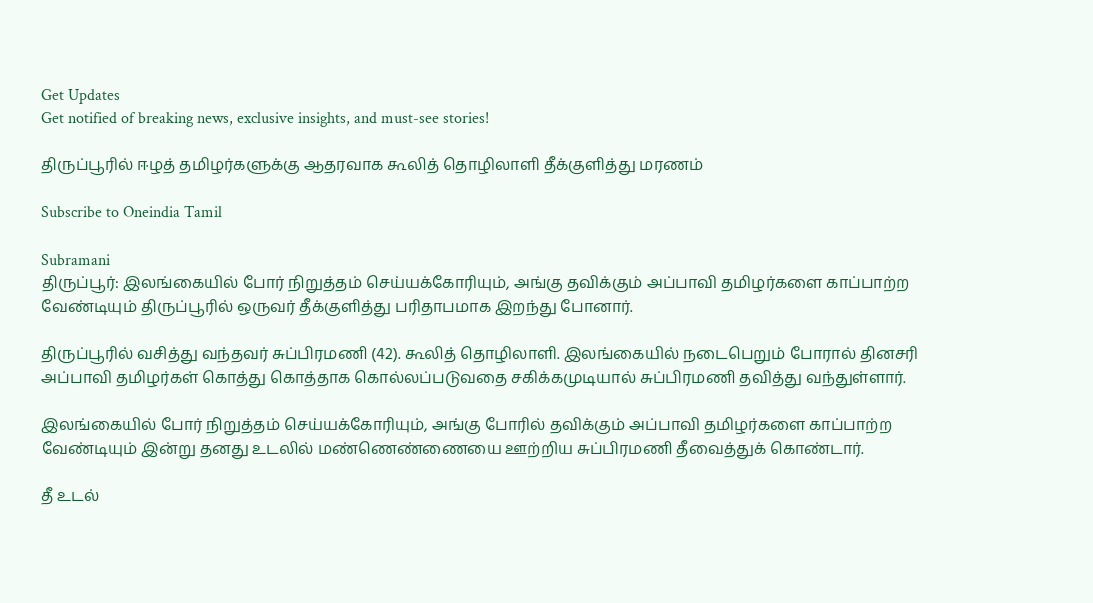Get Updates
Get notified of breaking news, exclusive insights, and must-see stories!

திருப்பூரில் ஈழத் தமிழர்களுக்கு ஆதரவாக கூலித் தொழிலாளி தீக்குளித்து மரணம்

Subscribe to Oneindia Tamil

Subramani
திருப்பூர்: இலங்கையில் போர் நிறுத்தம் செய்யக்கோரியும், அங்கு தவிக்கும் அப்பாவி தமிழர்களை காப்பாற்ற வேண்டியும் திருப்பூரில் ஒருவர் தீக்குளித்து பரிதாபமாக இறந்து போனார்.

திருப்பூரில் வசித்து வந்தவர் சுப்பிரமணி (42). கூலித் தொழிலாளி. இலங்கையில் நடைபெறும் போரால் தினசரி அப்பாவி தமிழர்கள் கொத்து கொத்தாக கொல்லப்படுவதை சகிக்கமுடியால் சுப்பிரமணி தவித்து வந்துள்ளார்.

இலங்கையில் போர் நிறுத்தம் செய்யக்கோரியும், அங்கு போரில் தவிக்கும் அப்பாவி தமிழர்களை காப்பாற்ற வேண்டியும் இன்று தனது உடலில் மண்ணெண்ணையை ஊற்றிய சுப்பிரமணி தீவைத்துக் கொண்டார்.

தீ உடல்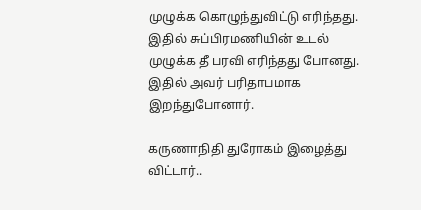முழுக்க கொழுந்துவிட்டு எரிந்தது. இதில் சுப்பிரமணியின் உடல் முழுக்க தீ பரவி எரிந்தது போனது. இதில் அவர் பரிதாபமாக இறந்துபோனார்.

கருணாநிதி துரோகம் இழைத்து விட்டார்..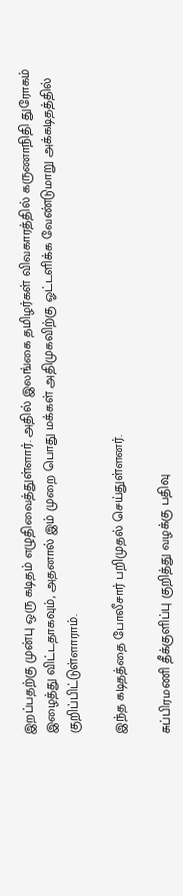இறப்பதற்கு முன்பு ஒரு கடிதம் எழுதிவைத்துள்ளார். அதில் இலங்கை தமிழர்கள் விவகாரத்தில் கருணாநிதி துரோகம் இழைத்து விட்டதாகவும், அதனால் இம் முறை பொது மக்கள் அதிமுகவிற்கு ஓட்டளிக்க வேண்டுமாறு அக்கடிதத்தில் குறிப்பிட்டுள்ளாராம்.

இந்த கடிதத்தை போலீசார் பறிமுதல் செய்துள்ளனர்.

சுப்பிரமணி தீக்குளிப்பு குறித்து வழக்கு பதிவு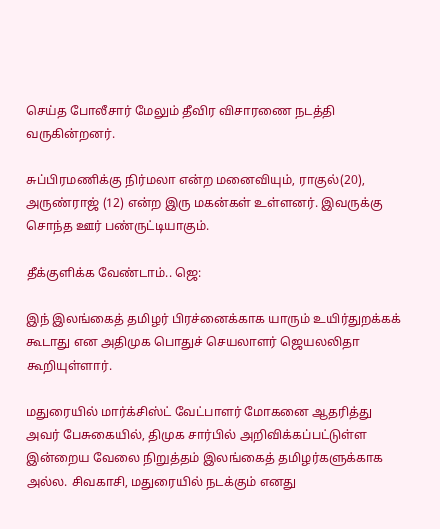செய்த போலீசார் மேலும் தீவிர விசாரணை நடத்தி வருகின்றனர்.

சுப்பிரமணிக்கு நிர்மலா என்ற மனைவியும், ராகுல்(20), அருண்ராஜ் (12) என்ற இரு மகன்கள் உள்ளனர். இவருக்கு சொந்த ஊர் பண்ருட்டியாகும்.

தீக்குளிக்க வேண்டாம்.. ஜெ:

இந் இலங்கைத் தமிழர் பிரச்னைக்காக யாரும் உயிர்துறக்கக் கூடாது என அதிமுக பொதுச் செயலாளர் ஜெயலலிதா கூறியுள்ளார்.

மதுரையில் மார்க்சிஸ்ட் வேட்பாளர் மோகனை ஆதரித்து அவர் பேசுகையில், திமுக சார்பில் அறிவிக்கப்பட்டுள்ள இன்றைய வேலை நிறுத்தம் இலங்கைத் தமிழர்களுக்காக அல்ல. சிவகாசி, மதுரையில் நடக்கும் எனது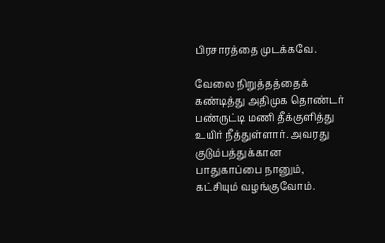பிரசாரத்தை முடக்கவே.

வேலை நிறுத்தத்தைக் கண்டித்து அதிமுக தொண்டர் பண்ருட்டி மணி தீக்குளித்து உயிர் நீத்துள்ளார். அவரது குடும்பத்துக்கான பாதுகாப்பை நானும், கட்சியும் வழங்குவோம்.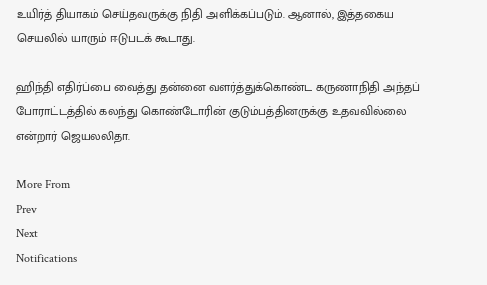உயிர்த் தியாகம் செய்தவருக்கு நிதி அளிக்கப்படும். ஆனால், இத்தகைய செயலில் யாரும் ஈடுபடக் கூடாது.

ஹிந்தி எதிர்ப்பை வைத்து தன்னை வளர்த்துக்கொண்ட கருணாநிதி அந்தப் போராட்டத்தில் கலந்து கொண்டோரின் குடும்பத்தினருக்கு உதவவில்லை என்றார் ஜெயலலிதா.

More From
Prev
Next
Notifications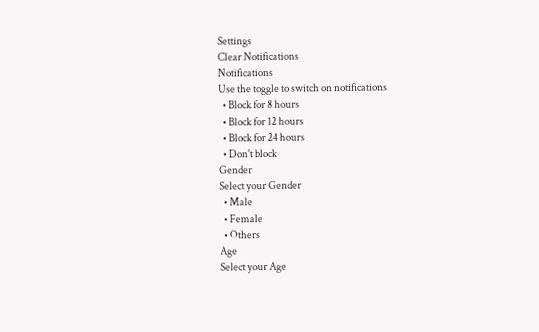Settings
Clear Notifications
Notifications
Use the toggle to switch on notifications
  • Block for 8 hours
  • Block for 12 hours
  • Block for 24 hours
  • Don't block
Gender
Select your Gender
  • Male
  • Female
  • Others
Age
Select your Age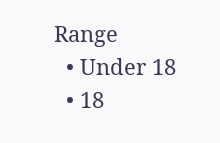Range
  • Under 18
  • 18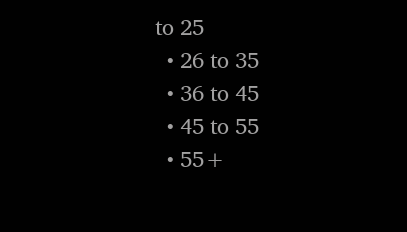to 25
  • 26 to 35
  • 36 to 45
  • 45 to 55
  • 55+